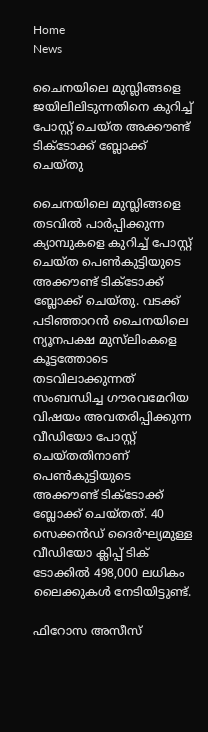Home
News

ചൈനയിലെ മുസ്ലിങ്ങളെ ജയിലിലിടുന്നതിനെ കുറിച്ച് പോസ്റ്റ് ചെയ്ത അക്കൗണ്ട് ടിക്ടോക്ക് ബ്ലോക്ക് ചെയ്തു

ചൈനയിലെ മുസ്ലിങ്ങളെ തടവിൽ പാർപ്പിക്കുന്ന ക്യാമ്പുകളെ കുറിച്ച് പോസ്റ്റ് ചെയ്ത പെൺകുട്ടിയുടെ അക്കൗണ്ട് ടിക്ടോക്ക് ബ്ലോക്ക് ചെയ്തു. വടക്ക് പടിഞ്ഞാറൻ ചൈനയിലെ ന്യൂനപക്ഷ മുസ്‌ലിംകളെ കൂട്ടത്തോടെ തടവിലാക്കുന്നത് സംബന്ധിച്ച ഗൗരവമേറിയ വിഷയം അവതരിപ്പിക്കുന്ന വീഡിയോ പോസ്റ്റ് ചെയ്തതിനാണ് പെൺകുട്ടിയുടെ അക്കൗണ്ട് ടിക്ടോക്ക് ബ്ലോക്ക് ചെയ്തത്. 40 സെക്കൻഡ് ദൈർഘ്യമുള്ള വീഡിയോ ക്ലിപ്പ് ടിക് ടോക്കിൽ 498,000 ലധികം ലൈക്കുകൾ നേടിയിട്ടുണ്ട്.

ഫിറോസ അസീസ്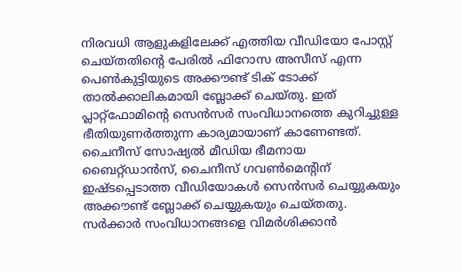നിരവധി ആളുകളിലേക്ക് എത്തിയ വീഡിയോ പോസ്റ്റ് ചെയ്തതിന്‍റെ പേരിൽ ഫിറോസ അസീസ് എന്ന പെൺകുട്ടിയുടെ അക്കൗണ്ട് ടിക് ടോക്ക് താൽക്കാലികമായി ബ്ലോക്ക് ചെയ്തു. ഇത് പ്ലാറ്റ്‌ഫോമിന്‍റെ സെൻസർ സംവിധാനത്തെ കുറിച്ചുള്ള ഭീതിയുണർത്തുന്ന കാര്യമായാണ് കാണേണ്ടത്. ചൈനീസ് സോഷ്യൽ മീഡിയ ഭീമനായ ബൈറ്റ്ഡാൻസ്, ചൈനീസ് ഗവൺമെന്റിന് ഇഷ്ടപ്പെടാത്ത വീഡിയോകൾ സെൻസർ ചെയ്യുകയും അക്കൗണ്ട് ബ്ലോക്ക് ചെയ്യുകയും ചെയ്തതു. സർക്കാർ സംവിധാനങ്ങളെ വിമർശിക്കാൻ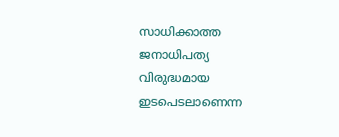സാധിക്കാത്ത ജനാധിപത്യ വിരുദ്ധമായ ഇടപെടലാണെന്ന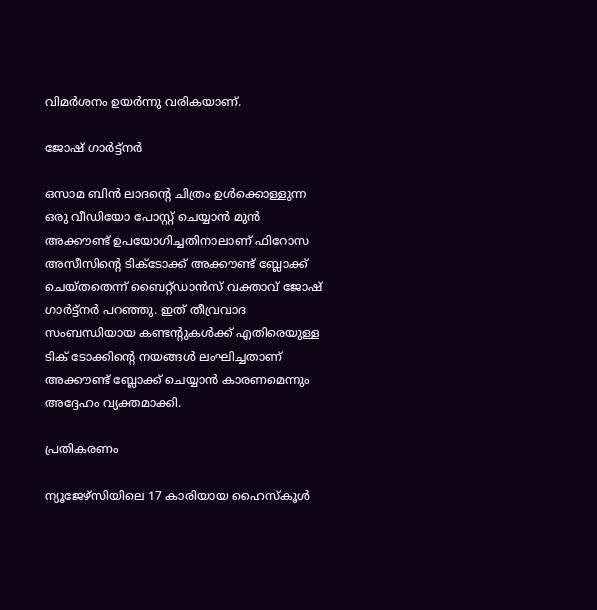വിമർശനം ഉയർന്നു വരികയാണ്.

ജോഷ് ഗാർട്ട്നർ

ഒസാമ ബിൻ ലാദന്റെ ചിത്രം ഉൾക്കൊള്ളുന്ന ഒരു വീഡിയോ പോസ്റ്റ് ചെയ്യാൻ മുൻ അക്കൗണ്ട് ഉപയോഗിച്ചതിനാലാണ് ഫിറോസ അസീസിന്‍റെ ടിക്ടോക്ക് അക്കൗണ്ട് ബ്ലോക്ക് ചെയ്തതെന്ന് ബൈറ്റ്ഡാൻസ് വക്താവ് ജോഷ് ഗാർട്ട്നർ പറഞ്ഞു. ഇത് തീവ്രവാദ സംബന്ധിയായ കണ്ടന്‍റുകൾക്ക് എതിരെയുള്ള ടിക് ടോക്കിന്റെ നയങ്ങൾ ലംഘിച്ചതാണ് അക്കൗണ്ട് ബ്ലോക്ക് ചെയ്യാൻ കാരണമെന്നും അദ്ദേഹം വ്യക്തമാക്കി.

പ്രതികരണം

ന്യൂജേഴ്‌സിയിലെ 17 കാരിയായ ഹൈസ്‌കൂൾ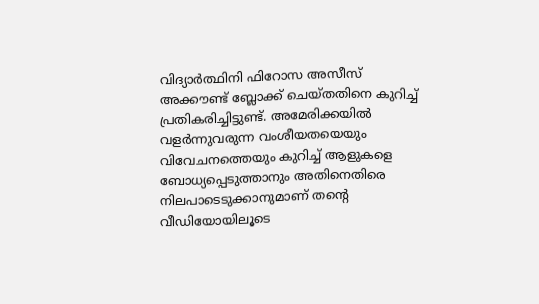വിദ്യാർത്ഥിനി ഫിറോസ അസീസ് അക്കൗണ്ട് ബ്ലോക്ക് ചെയ്തതിനെ കുറിച്ച് പ്രതികരിച്ചിട്ടുണ്ട്. അമേരിക്കയിൽ വളർന്നുവരുന്ന വംശീയതയെയും വിവേചനത്തെയും കുറിച്ച് ആളുകളെ ബോധ്യപ്പെടുത്താനും അതിനെതിരെ നിലപാടെടുക്കാനുമാണ് തന്‍റെ വീഡിയോയിലൂടെ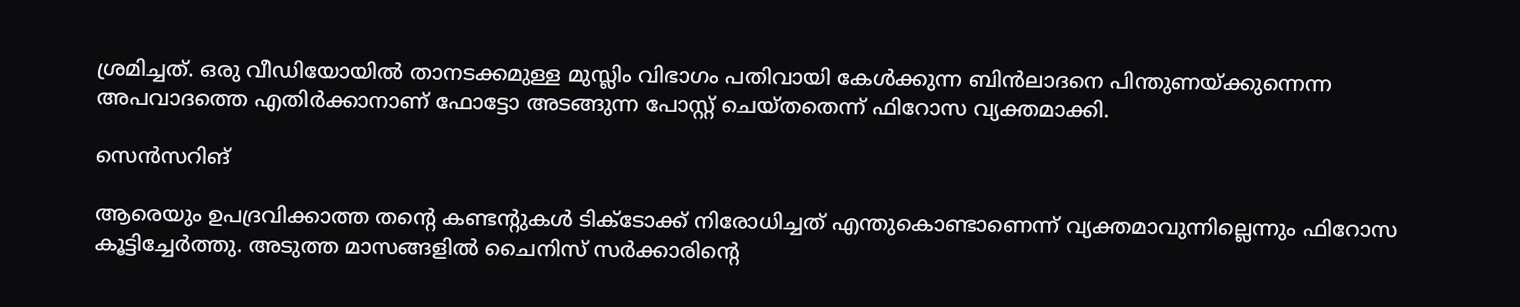ശ്രമിച്ചത്. ഒരു വീഡിയോയിൽ താനടക്കമുള്ള മുസ്ലിം വിഭാഗം പതിവായി കേൾക്കുന്ന ബിൻലാദനെ പിന്തുണയ്ക്കുന്നെന്ന അപവാദത്തെ എതിർക്കാനാണ് ഫോട്ടോ അടങ്ങുന്ന പോസ്റ്റ് ചെയ്തതെന്ന് ഫിറോസ വ്യക്തമാക്കി.

സെൻസറിങ്

ആരെയും ഉപദ്രവിക്കാത്ത തന്‍റെ കണ്ടന്‍റുകൾ ടിക്ടോക്ക് നിരോധിച്ചത് എന്തുകൊണ്ടാണെന്ന് വ്യക്തമാവുന്നില്ലെന്നും ഫിറോസ കൂട്ടിച്ചേർത്തു. അടുത്ത മാസങ്ങളിൽ ചൈനിസ് സർക്കാരിന്‍റെ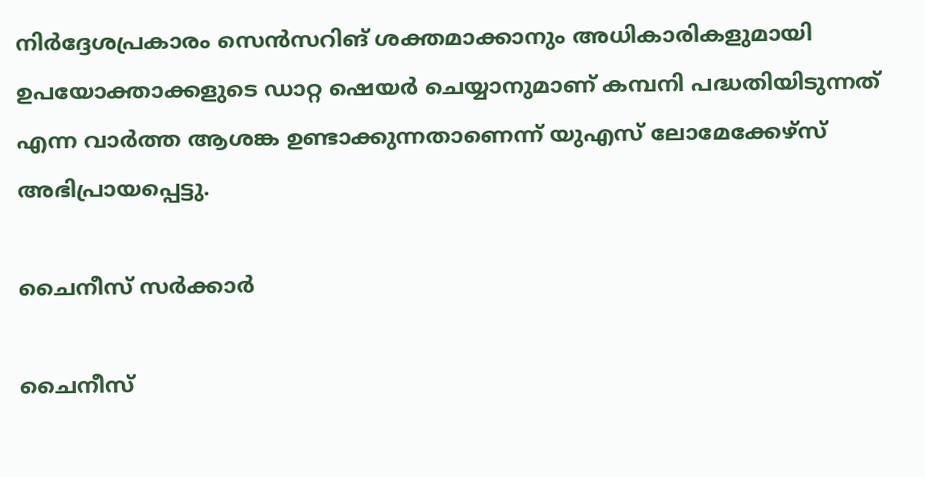നിർദ്ദേശപ്രകാരം സെൻസറിങ് ശക്തമാക്കാനും അധികാരികളുമായി ഉപയോക്താക്കളുടെ ഡാറ്റ ഷെയർ ചെയ്യാനുമാണ് കമ്പനി പദ്ധതിയിടുന്നത് എന്ന വാർത്ത ആശങ്ക ഉണ്ടാക്കുന്നതാണെന്ന് യുഎസ് ലോമേക്കേഴ്സ് അഭിപ്രായപ്പെട്ടു.

ചൈനീസ് സർക്കാർ

ചൈനീസ്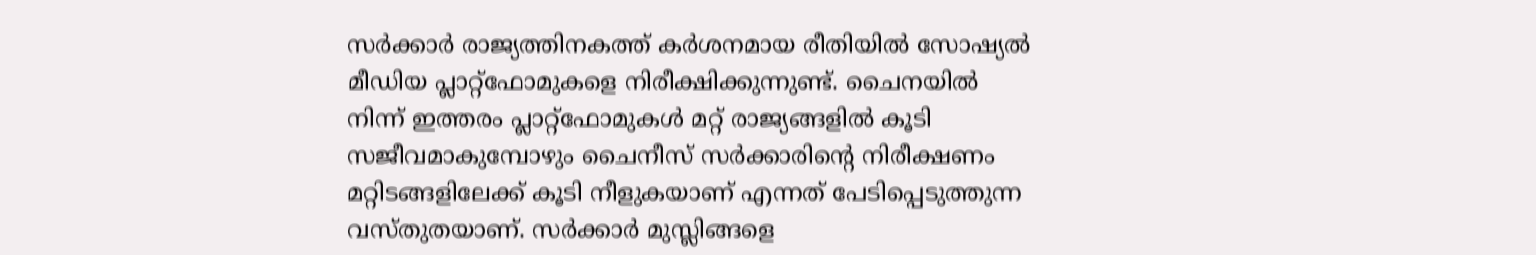സർക്കാർ രാജ്യത്തിനകത്ത് കർശനമായ രീതിയിൽ സോഷ്യൽ മീഡിയ പ്ലാറ്റ്ഫോമുകളെ നിരീക്ഷിക്കുന്നുണ്ട്. ചൈനയിൽ നിന്ന് ഇത്തരം പ്ലാറ്റ്ഫോമുകൾ മറ്റ് രാജ്യങ്ങളിൽ കൂടി സജീവമാകുമ്പോഴും ചൈനീസ് സർക്കാരിന്‍റെ നിരീക്ഷണം മറ്റിടങ്ങളിലേക്ക് കൂടി നീളുകയാണ് എന്നത് പേടിപ്പെടുത്തുന്ന വസ്തുതയാണ്. സർക്കാർ മുസ്ലിങ്ങളെ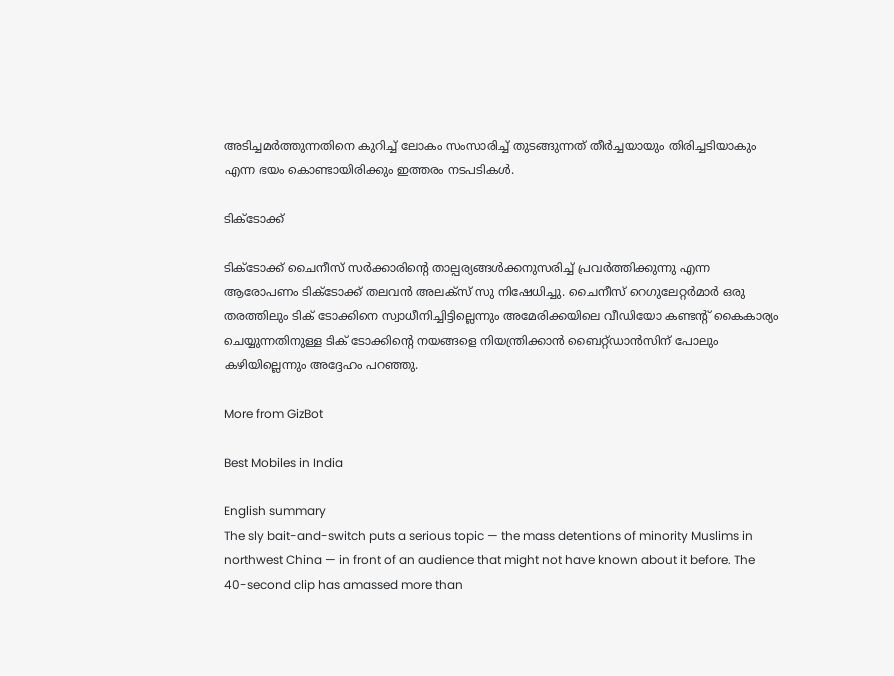അടിച്ചമർത്തുന്നതിനെ കുറിച്ച് ലോകം സംസാരിച്ച് തുടങ്ങുന്നത് തീർച്ചയായും തിരിച്ചടിയാകും എന്ന ഭയം കൊണ്ടായിരിക്കും ഇത്തരം നടപടികൾ.

ടിക്ടോക്ക്

ടിക്ടോക്ക് ചൈനീസ് സർക്കാരിന്‍റെ താല്പര്യങ്ങൾക്കനുസരിച്ച് പ്രവർത്തിക്കുന്നു എന്ന ആരോപണം ടിക്ടോക്ക് തലവൻ അലക്സ് സു നിഷേധിച്ചു. ചൈനീസ് റെഗുലേറ്റർമാർ ഒരു തരത്തിലും ടിക് ടോക്കിനെ സ്വാധീനിച്ചിട്ടില്ലെന്നും അമേരിക്കയിലെ വീഡിയോ കണ്ടന്‍റ് കൈകാര്യം ചെയ്യുന്നതിനുള്ള ടിക് ടോക്കിന്റെ നയങ്ങളെ നിയന്ത്രിക്കാൻ ബൈറ്റ്‌ഡാൻസിന് പോലും കഴിയില്ലെന്നും അദ്ദേഹം പറഞ്ഞു.

More from GizBot

Best Mobiles in India

English summary
The sly bait-and-switch puts a serious topic — the mass detentions of minority Muslims in northwest China — in front of an audience that might not have known about it before. The 40-second clip has amassed more than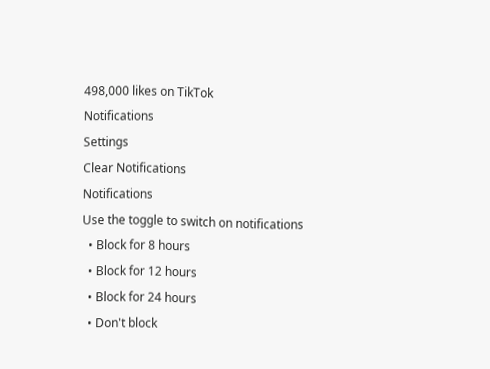498,000 likes on TikTok
Notifications
Settings
Clear Notifications
Notifications
Use the toggle to switch on notifications
  • Block for 8 hours
  • Block for 12 hours
  • Block for 24 hours
  • Don't block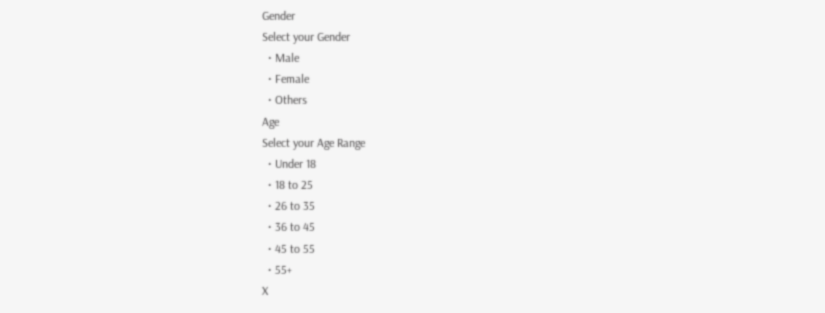Gender
Select your Gender
  • Male
  • Female
  • Others
Age
Select your Age Range
  • Under 18
  • 18 to 25
  • 26 to 35
  • 36 to 45
  • 45 to 55
  • 55+
X